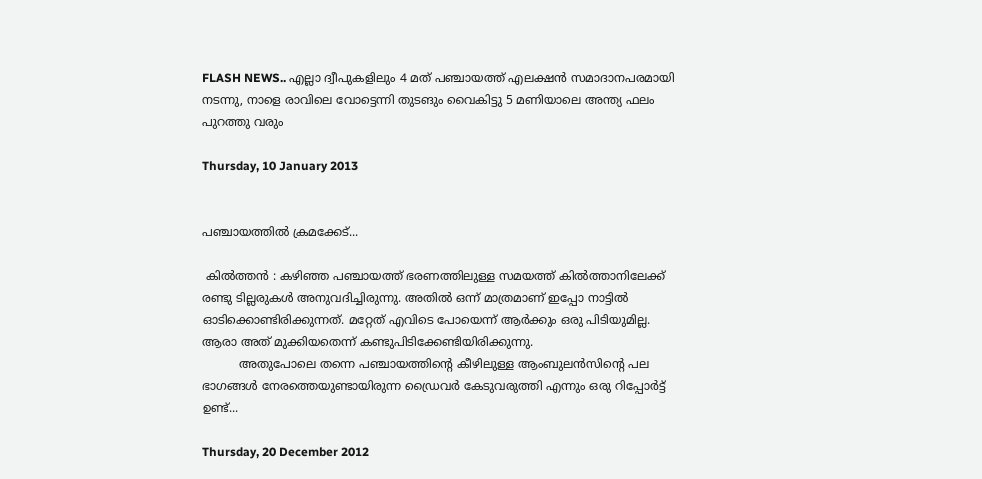FLASH NEWS.. എല്ലാ ദ്വീപുകളിലും 4 മത് പഞ്ചായത്ത് എലക്ഷന്‍ സമാദാനപരമായി നടന്നു, നാളെ രാവിലെ വോട്ടെന്നി തുടങും വൈകിട്ടു 5 മണിയാലെ അന്ത്യ ഫലം  പുറത്തു വരും

Thursday, 10 January 2013


പഞ്ചായത്തില്‍ ക്രമക്കേട്‌...

 കില്‍ത്തന്‍ : കഴിഞ്ഞ പഞ്ചായത്ത്‌ ഭരണത്തിലുള്ള സമയത്ത് കില്‍ത്താനിലേക്ക്
രണ്ടു ടില്ലരുകള്‍ അനുവദിച്ചിരുന്നു. അതില്‍ ഒന്ന് മാത്രമാണ് ഇപ്പോ നാട്ടില്‍
ഓടിക്കൊണ്ടിരിക്കുന്നത്. മറ്റേത് എവിടെ പോയെന്ന്‍ ആര്‍ക്കും ഒരു പിടിയുമില്ല.
ആരാ അത് മുക്കിയതെന്ന്‍ കണ്ടുപിടിക്കേണ്ടിയിരിക്കുന്നു.
          അതുപോലെ തന്നെ പഞ്ചായത്തിന്റെ കീഴിലുള്ള ആംബുലന്‍സിന്റെ പല
ഭാഗങ്ങള്‍ നേരത്തെയുണ്ടായിരുന്ന ഡ്രൈവര്‍ കേടുവരുത്തി എന്നും ഒരു റിപ്പോര്‍ട്ട്‌ ഉണ്ട്...

Thursday, 20 December 2012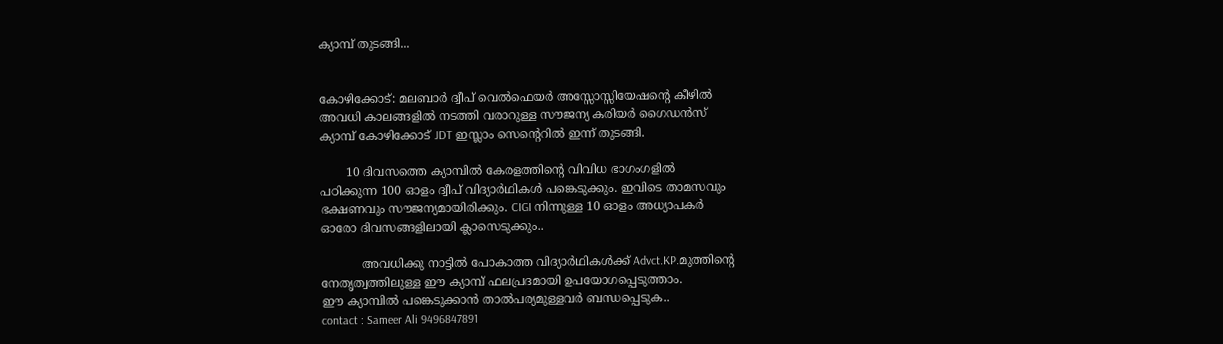ക്യാമ്പ്‌ തുടങ്ങി...


കോഴിക്കോട്: മലബാര്‍ ദ്വീപ്‌ വെല്‍ഫെയര്‍ അസ്സോസ്സിയേഷന്റെ കീഴില്‍
അവധി കാലങ്ങളില്‍ നടത്തി വരാറുള്ള സൗജന്യ കരിയര്‍ ഗൈഡന്‍സ്
ക്യാമ്പ്‌ കോഴിക്കോട്‌ JDT ഇസ്ലാം സെന്റെറില്‍ ഇന്ന് തുടങ്ങി.

       10 ദിവസത്തെ ക്യാമ്പില്‍ കേരളത്തിന്റെ വിവിധ ഭാഗംഗളില്‍
പഠിക്കുന്ന 100 ഓളം ദ്വീപ്‌ വിദ്യാര്‍ഥികള്‍ പങ്കെടുക്കും. ഇവിടെ താമസവും
ഭക്ഷണവും സൗജന്യമായിരിക്കും. CIGI നിന്നുള്ള 10 ഓളം അധ്യാപകര്‍
ഓരോ ദിവസങ്ങളിലായി ക്ലാസെടുക്കും..

           അവധിക്കു നാട്ടില്‍ പോകാത്ത വിദ്യാര്‍ഥികള്‍ക്ക് Advct.KP.മുത്തിന്റെ
നേതൃത്വത്തിലുള്ള ഈ ക്യാമ്പ്‌ ഫലപ്രദമായി ഉപയോഗപ്പെടുത്താം.
ഈ ക്യാമ്പില്‍ പങ്കെടുക്കാന്‍ താല്‍പര്യമുള്ളവര്‍ ബന്ധപ്പെടുക..
contact : Sameer Ali 9496847891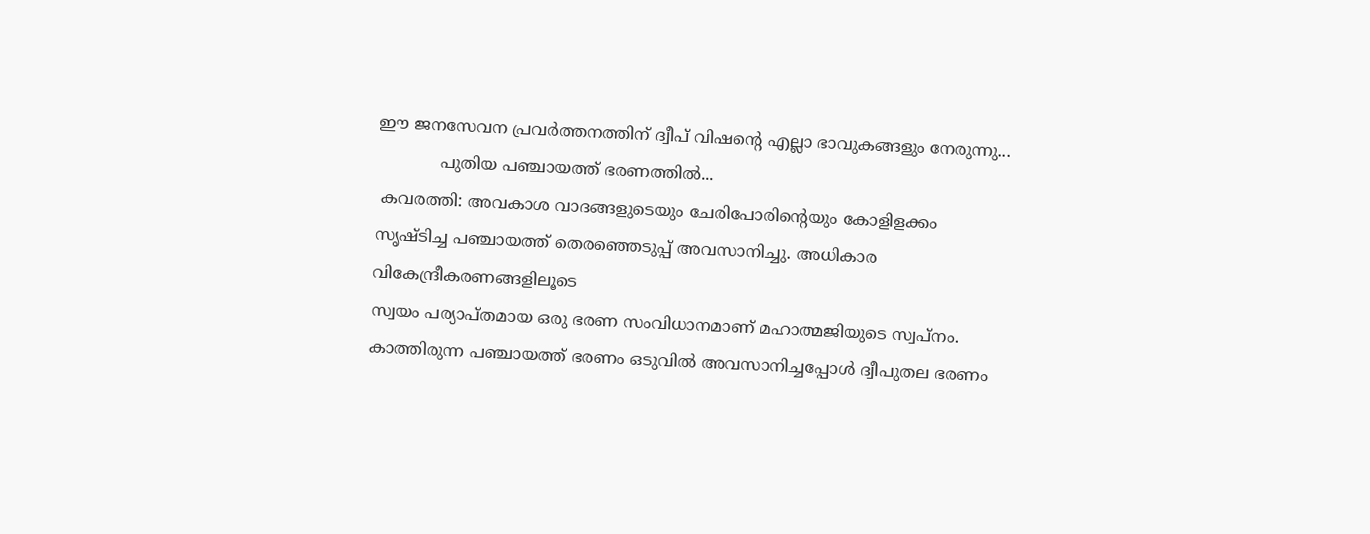ഈ ജനസേവന പ്രവര്‍ത്തനത്തിന് ദ്വീപ്‌ വിഷന്റെ എല്ലാ ഭാവുകങ്ങളും നേരുന്നു...
            പുതിയ പഞ്ചായത്ത് ഭരണത്തില്‍...
 കവരത്തി: അവകാശ വാദങ്ങളുടെയും ചേരിപോരിന്റെയും കോളിളക്കം
സൃഷ്ടിച്ച പഞ്ചായത്ത്‌ തെരഞ്ഞെടുപ്പ് അവസാനിച്ചു. അധികാര വികേന്ദ്രീകരണങ്ങളിലൂടെ
സ്വയം പര്യാപ്തമായ ഒരു ഭരണ സംവിധാനമാണ് മഹാത്മജിയുടെ സ്വപ്നം.
കാത്തിരുന്ന പഞ്ചായത്ത്‌ ഭരണം ഒടുവില്‍ അവസാനിച്ചപ്പോള്‍ ദ്വീപുതല ഭരണം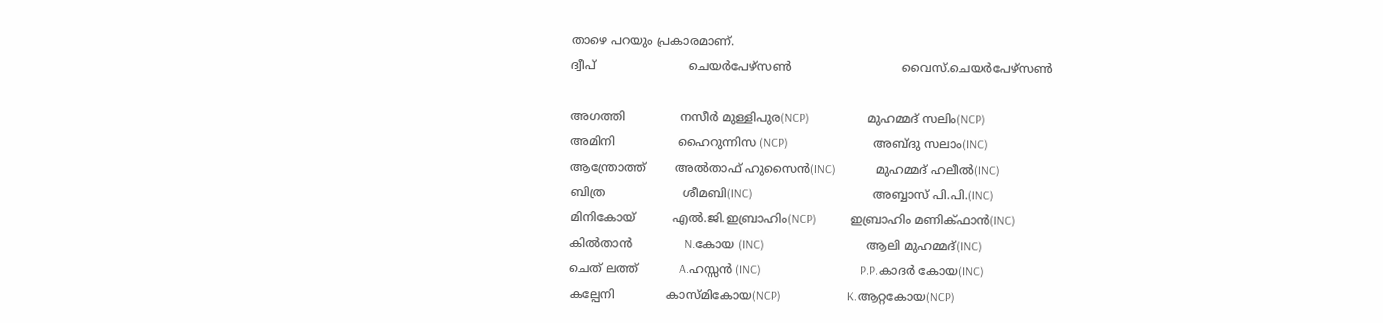താഴെ പറയും പ്രകാരമാണ്.
ദ്വീപ്‌                         ചെയര്‍പേഴ്‌സണ്‍                              വൈസ്‌.ചെയര്‍പേഴ്‌സണ്‍

അഗത്തി               നസീര്‍ മുള്ളിപുര(NCP)                   മുഹമ്മദ്‌ സലിം(NCP)
അമിനി                 ഹൈറുന്നിസ (NCP)                            അബ്ദു സലാം(INC)
ആന്ത്രോത്ത്        അല്‍താഫ്‌ ഹുസൈന്‍(INC)             മുഹമ്മദ്‌ ഹലീല്‍(INC)
ബിത്ര                     ശീമബി(INC)                                        അബ്ബാസ്‌ പി.പി.(INC)
മിനികോയ്‌          എല്‍.ജി.ഇബ്രാഹിം(NCP)           ഇബ്രാഹിം മണിക്ഫാന്‍(INC)
കില്‍താന്‍              N.കോയ (INC)                                  ആലി മുഹമ്മദ്‌(INC)
ചെത് ലത്ത്           A.ഹസ്സന്‍ (INC)                                 P.P.കാദര്‍ കോയ(INC)
കല്പേനി              കാസ്‌മികോയ(NCP)                      K.ആറ്റകോയ(NCP)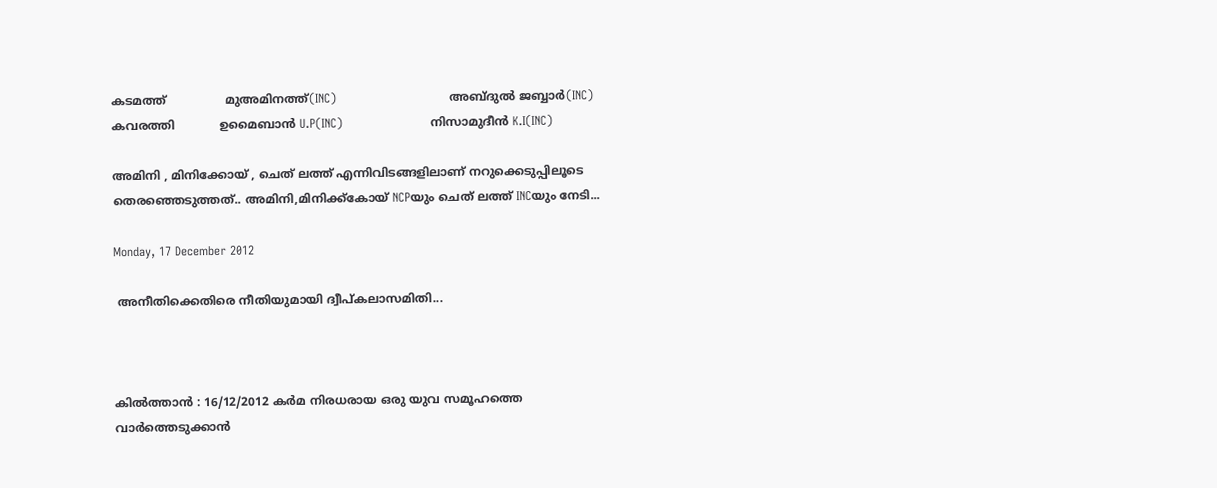കടമത്ത്                മുഅമിനത്ത്(INC)                            അബ്ദുല്‍ ജബ്ബാര്‍(INC)
കവരത്തി            ഉമൈബാന്‍ U.P(INC)                      നിസാമുദീന്‍ K.I(INC)

അമിനി , മിനിക്കോയ് , ചെത് ലത്ത് എന്നിവിടങ്ങളിലാണ് നറുക്കെടുപ്പിലൂടെ
തെരഞ്ഞെടുത്തത്‌.. അമിനി,മിനിക്ക്കോയ്‌ NCPയും ചെത് ലത്ത് INCയും നേടി...

Monday, 17 December 2012

 അനീതിക്കെതിരെ നീതിയുമായി ദ്വീപ്‌കലാസമിതി...



കില്‍ത്താന്‍ : 16/12/2012 കര്‍മ നിരധരായ ഒരു യുവ സമൂഹത്തെ
വാര്‍ത്തെടുക്കാന്‍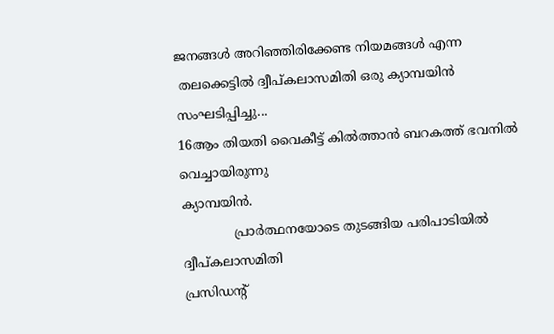ജനങ്ങള്‍ അറിഞ്ഞിരിക്കേണ്ട നിയമങ്ങള്‍ എന്ന
 തലക്കെട്ടില്‍ ദ്വീപ്‌കലാസമിതി ഒരു ക്യാമ്പയിന്‍ സംഘടിപ്പിച്ചു...
16ആം തിയതി വൈകീട്ട് കില്‍ത്താന്‍ ബറകത്ത് ഭവനില്‍ വെച്ചായിരുന്നു
ക്യാമ്പയിന്‍.
             പ്രാര്‍ത്ഥനയോടെ തുടങ്ങിയ പരിപാടിയില്‍ ദ്വീപ്‌കലാസമിതി
പ്രസിഡന്റ്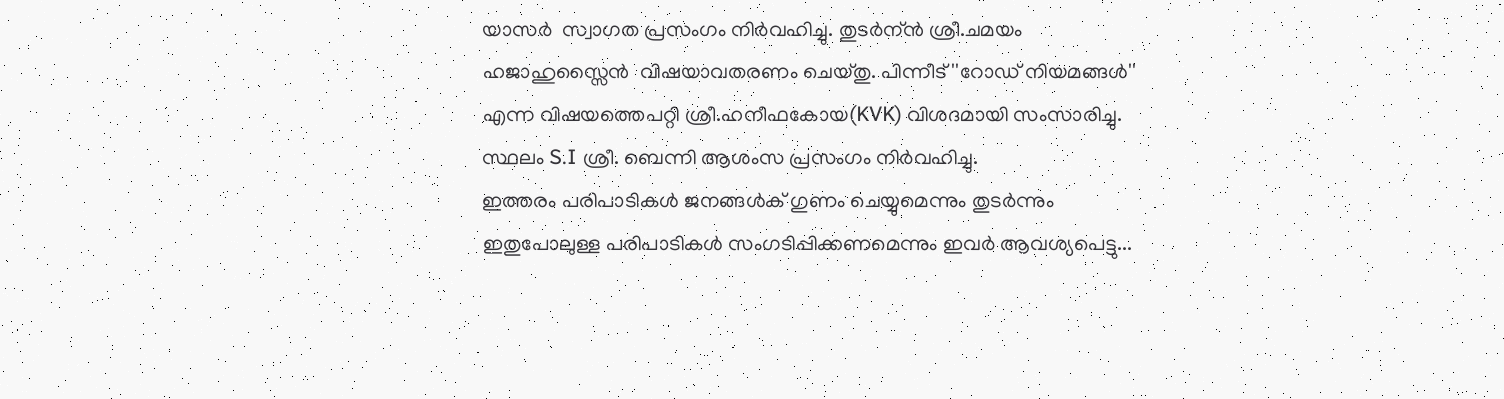യാസര്‍  സ്വാഗത പ്രസംഗം നിര്‍വഹിച്ചു. തുടര്‍ന്ന്‍ ശ്രീ.ചമയം
ഹജാഹുസ്സൈന്‍  വിഷയാവതരണം ചെയ്തു. പിന്നീട് ''റോഡ്‌ നിയമങ്ങള്‍''
എന്ന വിഷയത്തെപറ്റി ശ്രീ.ഹനീഫകോയ(KVK) വിശദമായി സംസാരിച്ചു.
സ്ഥലം S.I ശ്രീ. ബെന്നി ആശംസ പ്രസംഗം നിര്‍വഹിച്ചു.
ഇത്തരം പരിപാടികള്‍ ജനങ്ങള്‍ക് ഗുണം ചെയ്യുമെന്നും തുടര്‍ന്നും
ഇതുപോലുള്ള പരിപാടികള്‍ സംഗടിപ്പിക്കണമെന്നും ഇവര്‍ ആവശ്യപെട്ടു...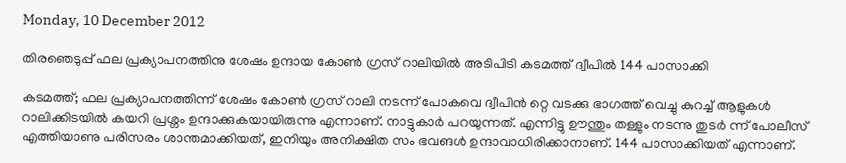Monday, 10 December 2012

തിരഞെടുപ്പ് ഫല പ്രക്യാപനത്തിനു ശേഷം ഉന്ദായ കോണ്‍ ഗ്രസ് റാലിയില്‍ അടിപിടി കടമത്ത് ദ്വീപില്‍ 144 പാസാക്കി

കടമത്ത്; ഫല പ്രക്യാപനത്തിന്ന് ശേഷം കോണ്‍ ഗ്രസ് റാലി നടന്ന് പോകവെ ദ്വീപിന്‍ റ്റെ വടക്കു ഭാഗത്ത് വെച്ചു കുറച്ച് ആളുകള്‍ റാലിക്കിടയില്‍ കയറി പ്രശ്നം ഉന്ദാക്കുകയായിരുന്നു എന്നാണ്. നാട്ടുകാര്‍ പറയുന്നത്. എന്നിട്ടു ഊന്തും തള്ളും നടന്നു തുടര്‍ ന്ന് പോലീസ് എത്തിയാണു പരിസരം ശാന്തമാക്കിയത്, ഇനിയും അനിക്ഷിത സം ഭവങള്‍ ഉന്ദാവാധിരിക്കാനാണ്. 144 പാസാക്കിയത് എന്നാണ്.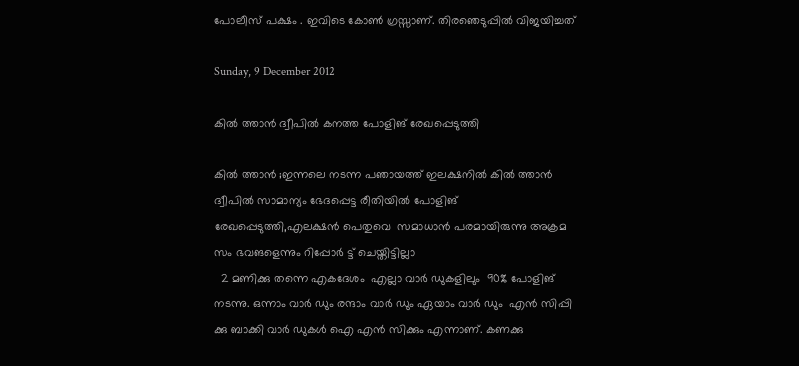പോലീസ് പക്ഷം . ഇവിടെ കോണ്‍ ഗ്രസ്സാണ്. തിരഞെടുപ്പില്‍ വിജയിച്ചത്

Sunday, 9 December 2012

കില്‍ ത്താന്‍ ദ്വീപില്‍ കനത്ത പോളിങ് രേഖപ്പെടുത്തി

കില്‍ ത്താന്‍ ;ഇന്നലെ നടന്ന പഞായത്ത് ഇലക്ഷനില്‍ കില്‍ ത്താന്‍ ദ്വീപില്‍ സാമാന്യം ഭേദപ്പെട്ട രീതിയില്‍ പോളിങ് രേഖപ്പെടുത്തി,എലക്ഷന്‍ പെതുവെ  സമാധാന്‍ പരമായിരുന്നു അക്രമ സം ഭവങളെന്നും റിപ്പോര്‍ ട്ട് ചെയ്തിട്ടില്ലാ
  2 മണിക്കു തന്നെ എകദേശം  എല്ലാ വാര്‍ ഡുകളിലും  90% പോളിങ് നടന്നു. ഒന്നാം വാര്‍ ഡും രന്ദാം വാര്‍ ഡും ഏയാം വാര്‍ ഡും  എന്‍ സിപ്പി ക്കു ബാക്കി വാര്‍ ഡുകള്‍ ഐ എന്‍ സിക്കും എന്നാണ്. കണക്കു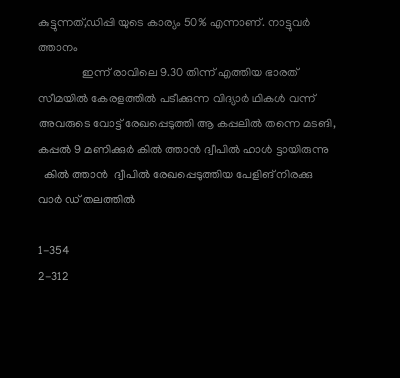കുട്ടുന്നത്,ഡിപ്പി യുടെ കാര്യം 50% എന്നാണ്. നാട്ടുവര്‍ ത്താനം
               ഇന്ന് രാവിലെ 9.30 തിന്ന് എത്തിയ ഭാരത് സീമയില്‍ കേരളത്തില്‍ പടീക്കുന്ന വിദ്യാര്‍ ഥികള്‍ വന്ന് അവരുടെ വോട്ട് രേഖപ്പെടുത്തി ആ കപ്പലില്‍ തന്നെ മടങി, കപ്പല്‍ 9 മണിക്കുര്‍ കില്‍ ത്താന്‍ ദ്വീപില്‍ ഹാള്‍ ട്ടായിരുന്നു
  കില്‍ ത്താന്‍  ദ്വീപില്‍ രേഖപ്പെടുത്തിയ പേളിങ് നിരക്കു വാര്‍ ഡ് തലത്തില്‍

1-354
2-312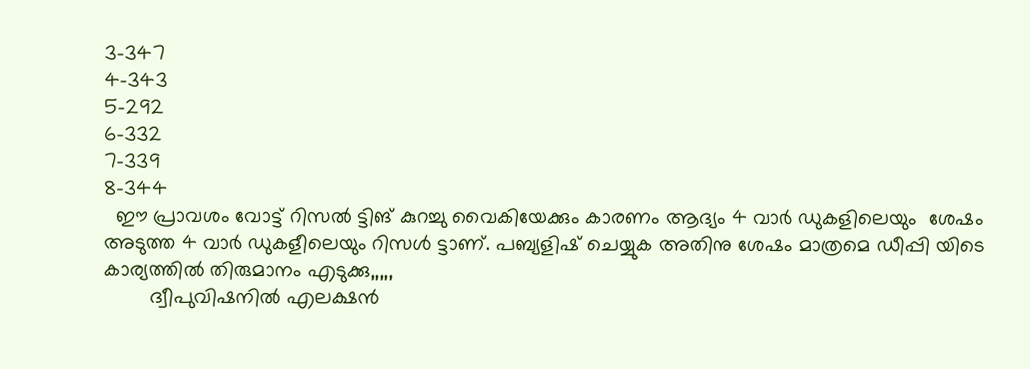3-347
4-343
5-292
6-332
7-339
8-344
  ഈ പ്രാവശം വോട്ട് റിസല്‍ ട്ടിങ് കുറച്ചു വൈകിയേക്കും കാരണം ആദ്യം 4 വാര്‍ ഡുകളിലെയും  ശേഷം  അടുത്ത 4 വാര്‍ ഡുകളീലെയും റിസള്‍ ട്ടാണ്. പബ്യളിഷ് ചെയ്യുക അതിനു ശേഷം മാത്രമെ ഡീപ്പി യിടെ കാര്യത്തില്‍ തിരുമാനം എടുക്കു,,,,,
        ദ്വീപുവിഷനില്‍ എലക്ഷന്‍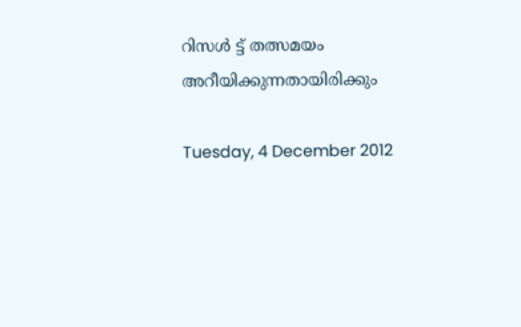റിസള്‍ ട്ട് തത്സമയം  അറീയിക്കുന്നതായിരിക്കും

Tuesday, 4 December 2012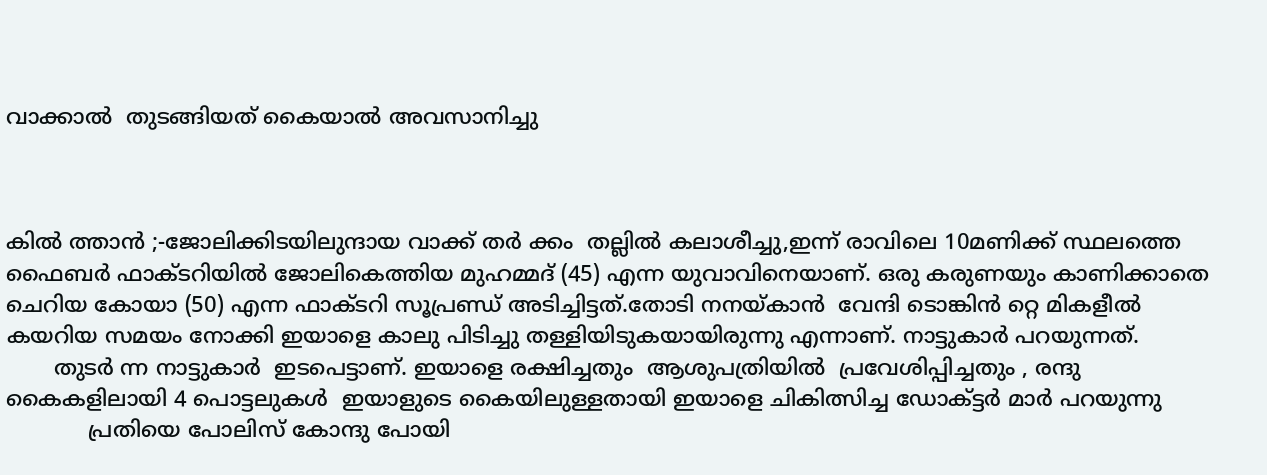വാക്കാല്‍  തുടങ്ങിയത് കൈയാല്‍ അവസാനിച്ചു



കില്‍ ത്താന്‍ ;-ജോലിക്കിടയിലുന്ദായ വാക്ക് തര്‍ ക്കം  തല്ലില്‍ കലാശീച്ചു,ഇന്ന് രാവിലെ 10മണിക്ക് സ്ഥലത്തെ ഫൈബര്‍ ഫാക്ടറിയില്‍ ജോലികെത്തിയ മുഹമ്മദ് (45) എന്ന യുവാവിനെയാണ്. ഒരു കരുണയും കാണിക്കാതെ ചെറിയ കോയാ (50) എന്ന ഫാക്ടറി സൂപ്രണ്ഡ് അടിച്ചിട്ടത്.തോടി നനയ്കാന്‍  വേന്ദി ടൊങ്കിന്‍ റ്റെ മികളീല്‍  കയറിയ സമയം നോക്കി ഇയാളെ കാലു പിടിച്ചു തള്ളിയിടുകയായിരുന്നു എന്നാണ്. നാട്ടുകാര്‍ പറയുന്നത്.
       തുടര്‍ ന്ന നാട്ടുകാര്‍  ഇടപെട്ടാണ്. ഇയാളെ രക്ഷിച്ചതും  ആശുപത്രിയില്‍  പ്രവേശിപ്പിച്ചതും , രന്ദു കൈകളിലായി 4 പൊട്ടലുകള്‍  ഇയാളുടെ കൈയിലുള്ളതായി ഇയാളെ ചികിത്സിച്ച ഡോക്ട്ടര്‍ മാര്‍ പറയുന്നു
            പ്രതിയെ പോലിസ് കോന്ദു പോയി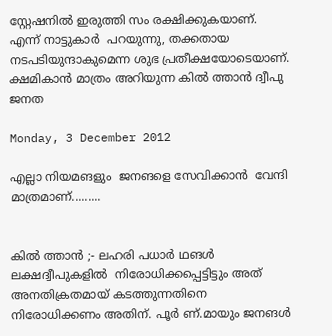സ്റ്റേഷനില്‍ ഇരുത്തി സം രക്ഷിക്കുകയാണ്. എന്ന് നാട്ടുകാര്‍  പറയുന്നു, തക്കതായ നടപടിയുന്ദാകുമെന്ന ശുഭ പ്രതീക്ഷയോടെയാണ്. ക്ഷമികാന്‍ മാത്രം അറിയുന്ന കില്‍ ത്താന്‍ ദ്വീപു ജനത

Monday, 3 December 2012

എല്ലാ നിയമങളും  ജനങളെ സേവിക്കാന്‍  വേന്ദി മാത്രമാണ്.........


കില്‍ ത്താന്‍ ;- ലഹരി പധാര്‍ ഥങള്‍ ലക്ഷദ്വീപുകളില്‍  നിരോധിക്കപ്പെട്ടിട്ടും അത് അനതിക്രതമായ് കടത്തുന്നതിനെ നിരോധിക്കണം അതിന്. പൂര്‍ ണ്.മായും ജനങള്‍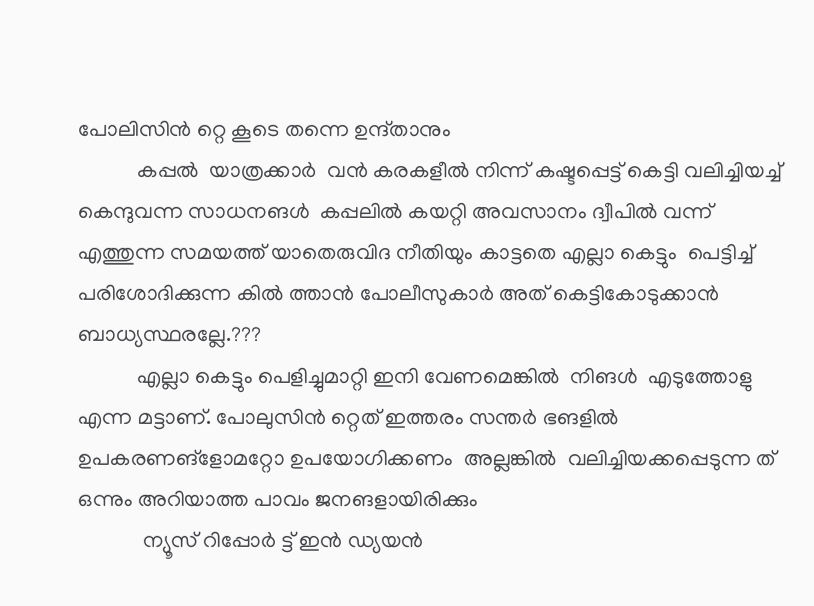പോലിസിന്‍ റ്റെ കൂടെ തന്നെ ഉന്ദ്താനും
           കപ്പല്‍  യാത്രക്കാര്‍  വന്‍ കരകളീല്‍ നിന്ന് കഷ്ടപ്പെട്ട് കെട്ടി വലിച്ചിയച്ച് കെന്ദുവന്ന സാധനങള്‍  കപ്പലില്‍ കയറ്റി അവസാനം ദ്വീപില്‍ വന്ന് എത്തുന്ന സമയത്ത് യാതെരുവിദ നീതിയും കാട്ടതെ എല്ലാ കെട്ടും  പെട്ടിച്ച് പരിശോദിക്കുന്ന കില്‍ ത്താന്‍ പോലീസുകാര്‍ അത് കെട്ടികോടുക്കാന്‍ ബാധ്യസ്ഥരല്ലേ.???
           എല്ലാ കെട്ടും പെളിച്ചുമാറ്റി ഇനി വേണമെങ്കില്‍  നിങള്‍  എടുത്തോളു എന്ന മട്ടാണ്. പോലുസിന്‍ റ്റെത് ഇത്തരം സന്തര്‍ ഭങളില്‍  ഉപകരണങ്ളോമറ്റോ ഉപയോഗിക്കണം  അല്ലങ്കില്‍  വലിച്ചിയക്കപ്പെടുന്ന ത് ഒന്നും അറിയാത്ത പാവം ജനങളായിരിക്കും
            ന്യൂസ് റിപ്പോര്‍ ട്ട് ഇന്‍ ഡ്യയന്‍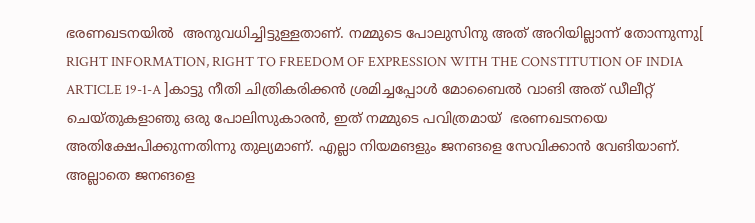ഭരണഖടനയില്‍  അനുവധിച്ചിട്ടുള്ളതാണ്. നമ്മുടെ പോലുസിനു അത് അറിയില്ലാന്ന് തോന്നുന്നു[  RIGHT INFORMATION, RIGHT TO FREEDOM OF EXPRESSION WITH THE CONSTITUTION OF INDIA ARTICLE 19-1-A ]കാട്ടു നീതി ചിത്രികരിക്കന്‍ ശ്രമിച്ചപ്പോള്‍ മോബൈല്‍ വാങി അത് ഡീലീറ്റ് ചെയ്തുകളാഞു ഒരു പോലിസുകാരന്‍, ഇത് നമ്മുടെ പവിത്രമായ്  ഭരണഖടനയെ അതിക്ഷേപിക്കുന്നതിന്നു തുല്യമാണ്. എല്ലാ നിയമങളും ജനങളെ സേവിക്കാന്‍ വേങിയാണ്. അല്ലാതെ ജനങളെ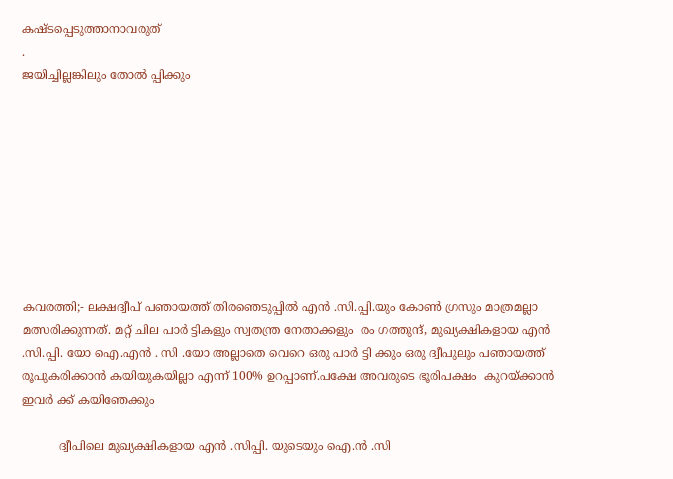കഷ്ടപ്പെടുത്താനാവരുത്
.
ജയിച്ചില്ലങ്കിലും തോല്‍ പ്പിക്കും









കവരത്തി;- ലക്ഷദ്വീപ് പഞായത്ത് തിരഞെടുപ്പില്‍ എന്‍ .സി.പ്പി.യും കോണ്‍ ഗ്രസും മാത്രമല്ലാ മത്സരിക്കുന്നത്. മറ്റ് ചില പാര്‍ ട്ടികളും സ്വതന്ത്ര നേതാക്കളും  രം ഗത്തുന്ദ്, മുഖ്യക്ഷികളായ എന്‍ .സി.പ്പി. യോ ഐ.എന്‍ . സി .യോ അല്ലാതെ വെറെ ഒരു പാര്‍ ട്ടി ക്കും ഒരു ദ്വീപുലും പഞായത്ത് രൂപുകരിക്കാന്‍ കയിയുകയില്ലാ എന്ന് 100% ഉറപ്പാണ്.പക്ഷേ അവരുടെ ഭൂരിപക്ഷം  കുറയ്ക്കാന്‍ ഇവര്‍ ക്ക് കയിഞേക്കും

          ദ്വീപിലെ മുഖ്യക്ഷികളായ എന്‍ .സിപ്പി. യുടെയും ഐ.ന്‍ .സി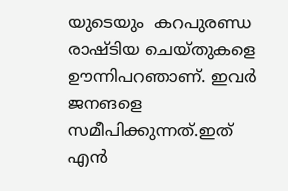യുടെയും  കറപുരണ്ഡ രാഷ്ടിയ ചെയ്തുകളെ ഊന്നിപറഞാണ്. ഇവര്‍ ജനങളെ സമീപിക്കുന്നത്.ഇത് എന്‍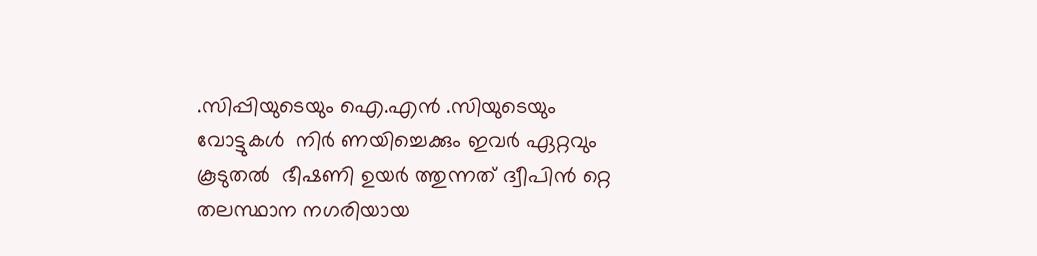.സിപ്പിയുടെയും ഐ.എന്‍ .സിയുടെയും വോട്ടുകള്‍  നിര്‍ ണയിച്ചെക്കും ഇവര്‍ ഏറ്റവും കൂടുതല്‍  ഭീഷണി ഉയര്‍ ത്തുന്നത് ദ്വീപിന്‍ റ്റെ തലസ്ഥാന നഗരിയായ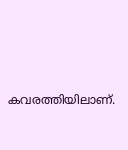കവരത്തിയിലാണ്.